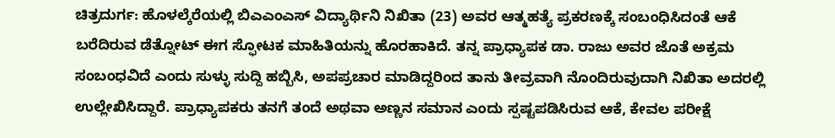ಚಿತ್ರದುರ್ಗ: ಹೊಳಲ್ಕೆರೆಯಲ್ಲಿ ಬಿಎಎಂಎಸ್ ವಿದ್ಯಾರ್ಥಿನಿ ನಿಖಿತಾ (23) ಅವರ ಆತ್ಮಹತ್ಯೆ ಪ್ರಕರಣಕ್ಕೆ ಸಂಬಂಧಿಸಿದಂತೆ ಆಕೆ ಬರೆದಿರುವ ಡೆತ್ನೋಟ್ ಈಗ ಸ್ಫೋಟಕ ಮಾಹಿತಿಯನ್ನು ಹೊರಹಾಕಿದೆ. ತನ್ನ ಪ್ರಾಧ್ಯಾಪಕ ಡಾ. ರಾಜು ಅವರ ಜೊತೆ ಅಕ್ರಮ ಸಂಬಂಧವಿದೆ ಎಂದು ಸುಳ್ಳು ಸುದ್ದಿ ಹಬ್ಬಿಸಿ, ಅಪಪ್ರಚಾರ ಮಾಡಿದ್ದರಿಂದ ತಾನು ತೀವ್ರವಾಗಿ ನೊಂದಿರುವುದಾಗಿ ನಿಖಿತಾ ಅದರಲ್ಲಿ ಉಲ್ಲೇಖಿಸಿದ್ದಾರೆ. ಪ್ರಾಧ್ಯಾಪಕರು ತನಗೆ ತಂದೆ ಅಥವಾ ಅಣ್ಣನ ಸಮಾನ ಎಂದು ಸ್ಪಷ್ಟಪಡಿಸಿರುವ ಆಕೆ, ಕೇವಲ ಪರೀಕ್ಷೆ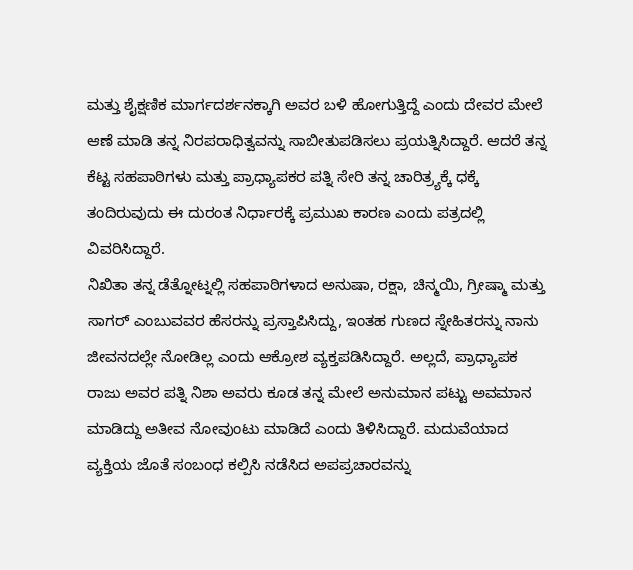ಮತ್ತು ಶೈಕ್ಷಣಿಕ ಮಾರ್ಗದರ್ಶನಕ್ಕಾಗಿ ಅವರ ಬಳಿ ಹೋಗುತ್ತಿದ್ದೆ ಎಂದು ದೇವರ ಮೇಲೆ ಆಣೆ ಮಾಡಿ ತನ್ನ ನಿರಪರಾಧಿತ್ವವನ್ನು ಸಾಬೀತುಪಡಿಸಲು ಪ್ರಯತ್ನಿಸಿದ್ದಾರೆ. ಆದರೆ ತನ್ನ ಕೆಟ್ಟ ಸಹಪಾಠಿಗಳು ಮತ್ತು ಪ್ರಾಧ್ಯಾಪಕರ ಪತ್ನಿ ಸೇರಿ ತನ್ನ ಚಾರಿತ್ರ್ಯಕ್ಕೆ ಧಕ್ಕೆ ತಂದಿರುವುದು ಈ ದುರಂತ ನಿರ್ಧಾರಕ್ಕೆ ಪ್ರಮುಖ ಕಾರಣ ಎಂದು ಪತ್ರದಲ್ಲಿ ವಿವರಿಸಿದ್ದಾರೆ.
ನಿಖಿತಾ ತನ್ನ ಡೆತ್ನೋಟ್ನಲ್ಲಿ ಸಹಪಾಠಿಗಳಾದ ಅನುಷಾ, ರಕ್ಷಾ, ಚಿನ್ಮಯಿ, ಗ್ರೀಷ್ಮಾ ಮತ್ತು ಸಾಗರ್ ಎಂಬುವವರ ಹೆಸರನ್ನು ಪ್ರಸ್ತಾಪಿಸಿದ್ದು, ಇಂತಹ ಗುಣದ ಸ್ನೇಹಿತರನ್ನು ನಾನು ಜೀವನದಲ್ಲೇ ನೋಡಿಲ್ಲ ಎಂದು ಆಕ್ರೋಶ ವ್ಯಕ್ತಪಡಿಸಿದ್ದಾರೆ. ಅಲ್ಲದೆ, ಪ್ರಾಧ್ಯಾಪಕ ರಾಜು ಅವರ ಪತ್ನಿ ನಿಶಾ ಅವರು ಕೂಡ ತನ್ನ ಮೇಲೆ ಅನುಮಾನ ಪಟ್ಟು ಅವಮಾನ ಮಾಡಿದ್ದು ಅತೀವ ನೋವುಂಟು ಮಾಡಿದೆ ಎಂದು ತಿಳಿಸಿದ್ದಾರೆ. ಮದುವೆಯಾದ ವ್ಯಕ್ತಿಯ ಜೊತೆ ಸಂಬಂಧ ಕಲ್ಪಿಸಿ ನಡೆಸಿದ ಅಪಪ್ರಚಾರವನ್ನು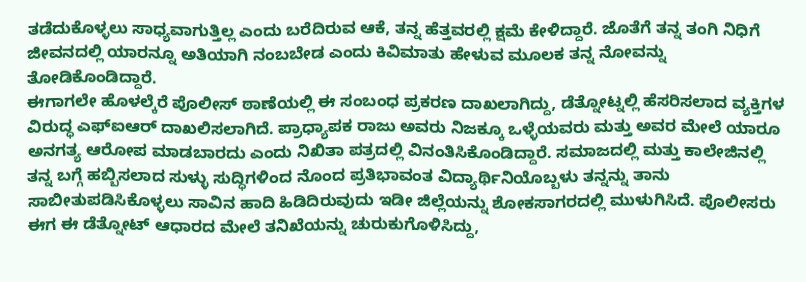ತಡೆದುಕೊಳ್ಳಲು ಸಾಧ್ಯವಾಗುತ್ತಿಲ್ಲ ಎಂದು ಬರೆದಿರುವ ಆಕೆ, ತನ್ನ ಹೆತ್ತವರಲ್ಲಿ ಕ್ಷಮೆ ಕೇಳಿದ್ದಾರೆ. ಜೊತೆಗೆ ತನ್ನ ತಂಗಿ ನಿಧಿಗೆ ಜೀವನದಲ್ಲಿ ಯಾರನ್ನೂ ಅತಿಯಾಗಿ ನಂಬಬೇಡ ಎಂದು ಕಿವಿಮಾತು ಹೇಳುವ ಮೂಲಕ ತನ್ನ ನೋವನ್ನು ತೋಡಿಕೊಂಡಿದ್ದಾರೆ.
ಈಗಾಗಲೇ ಹೊಳಲ್ಕೆರೆ ಪೊಲೀಸ್ ಠಾಣೆಯಲ್ಲಿ ಈ ಸಂಬಂಧ ಪ್ರಕರಣ ದಾಖಲಾಗಿದ್ದು, ಡೆತ್ನೋಟ್ನಲ್ಲಿ ಹೆಸರಿಸಲಾದ ವ್ಯಕ್ತಿಗಳ ವಿರುದ್ಧ ಎಫ್ಐಆರ್ ದಾಖಲಿಸಲಾಗಿದೆ. ಪ್ರಾಧ್ಯಾಪಕ ರಾಜು ಅವರು ನಿಜಕ್ಕೂ ಒಳ್ಳೆಯವರು ಮತ್ತು ಅವರ ಮೇಲೆ ಯಾರೂ ಅನಗತ್ಯ ಆರೋಪ ಮಾಡಬಾರದು ಎಂದು ನಿಖಿತಾ ಪತ್ರದಲ್ಲಿ ವಿನಂತಿಸಿಕೊಂಡಿದ್ದಾರೆ. ಸಮಾಜದಲ್ಲಿ ಮತ್ತು ಕಾಲೇಜಿನಲ್ಲಿ ತನ್ನ ಬಗ್ಗೆ ಹಬ್ಬಿಸಲಾದ ಸುಳ್ಳು ಸುದ್ಧಿಗಳಿಂದ ನೊಂದ ಪ್ರತಿಭಾವಂತ ವಿದ್ಯಾರ್ಥಿನಿಯೊಬ್ಬಳು ತನ್ನನ್ನು ತಾನು ಸಾಬೀತುಪಡಿಸಿಕೊಳ್ಳಲು ಸಾವಿನ ಹಾದಿ ಹಿಡಿದಿರುವುದು ಇಡೀ ಜಿಲ್ಲೆಯನ್ನು ಶೋಕಸಾಗರದಲ್ಲಿ ಮುಳುಗಿಸಿದೆ. ಪೊಲೀಸರು ಈಗ ಈ ಡೆತ್ನೋಟ್ ಆಧಾರದ ಮೇಲೆ ತನಿಖೆಯನ್ನು ಚುರುಕುಗೊಳಿಸಿದ್ದು,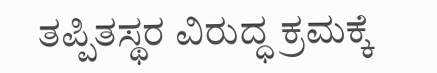ತಪ್ಪಿತಸ್ಥರ ವಿರುದ್ಧ ಕ್ರಮಕ್ಕೆ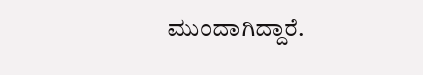ಮುಂದಾಗಿದ್ದಾರೆ.